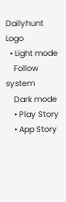Dailyhunt Logo
  • Light mode
    Follow system
    Dark mode
    • Play Story
    • App Story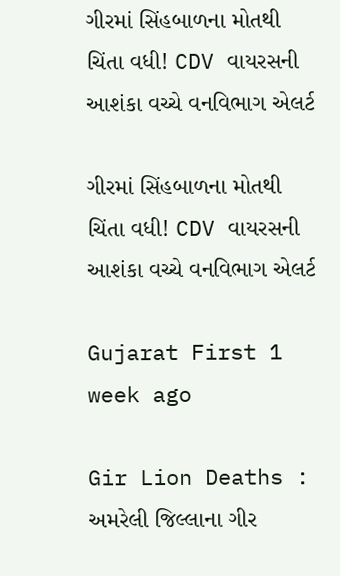ગીરમાં સિંહબાળના મોતથી ચિંતા વધી! CDV વાયરસની આશંકા વચ્ચે વનવિભાગ એલર્ટ

ગીરમાં સિંહબાળના મોતથી ચિંતા વધી! CDV વાયરસની આશંકા વચ્ચે વનવિભાગ એલર્ટ

Gujarat First 1 week ago

Gir Lion Deaths : અમરેલી જિલ્લાના ગીર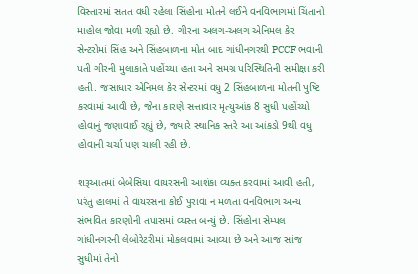વિસ્તારમાં સતત વધી રહેલા સિંહોના મોતને લઈને વનવિભાગમાં ચિંતાનો માહોલ જોવા મળી રહ્યો છે. ગીરના અલગ-અલગ એનિમલ કેર સેન્ટરોમાં સિંહ અને સિંહબાળના મોત બાદ ગાંધીનગરથી PCCF ભવાની પતી ગીરની મુલાકાતે પહોંચ્યા હતા અને સમગ્ર પરિસ્થિતિની સમીક્ષા કરી હતી. જસાધાર એનિમલ કેર સેન્ટરમાં વધુ 2 સિંહબાળના મોતની પુષ્ટિ કરવામાં આવી છે, જેના કારણે સત્તાવાર મૃત્યુઆંક 8 સુધી પહોંચ્યો હોવાનું જણાવાઈ રહ્યું છે, જ્યારે સ્થાનિક સ્તરે આ આંકડો 9થી વધુ હોવાની ચર્ચા પણ ચાલી રહી છે.

શરૂઆતમાં બેબેસિયા વાયરસની આશંકા વ્યક્ત કરવામાં આવી હતી, પરંતુ હાલમાં તે વાયરસના કોઈ પુરાવા ન મળતા વનવિભાગ અન્ય સંભવિત કારણોની તપાસમાં વ્યસ્ત બન્યું છે. સિંહોના સેમ્પલ ગાંધીનગરની લેબોરેટરીમાં મોકલવામાં આવ્યા છે અને આજ સાંજ સુધીમાં તેનો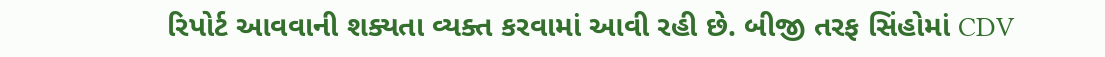રિપોર્ટ આવવાની શક્યતા વ્યક્ત કરવામાં આવી રહી છે. બીજી તરફ સિંહોમાં CDV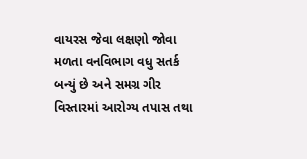વાયરસ જેવા લક્ષણો જોવા મળતા વનવિભાગ વધુ સતર્ક બન્યું છે અને સમગ્ર ગીર વિસ્તારમાં આરોગ્ય તપાસ તથા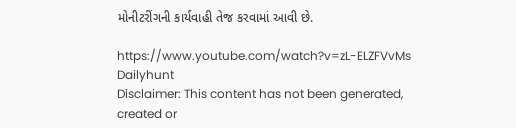મોનીટરીંગની કાર્યવાહી તેજ કરવામાં આવી છે.

https://www.youtube.com/watch?v=zL-ELZFVvMs
Dailyhunt
Disclaimer: This content has not been generated, created or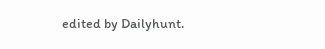edited by Dailyhunt.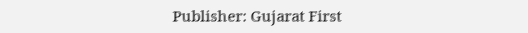Publisher: Gujarat First